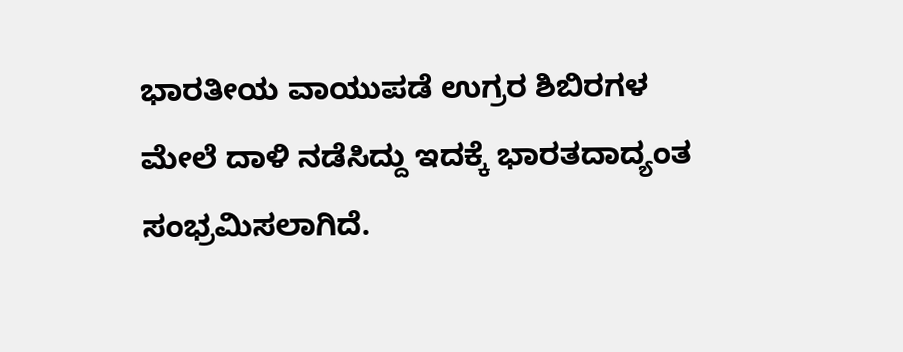ಭಾರತೀಯ ವಾಯುಪಡೆ ಉಗ್ರರ ಶಿಬಿರಗಳ ಮೇಲೆ ದಾಳಿ ನಡೆಸಿದ್ದು ಇದಕ್ಕೆ ಭಾರತದಾದ್ಯಂತ ಸಂಭ್ರಮಿಸಲಾಗಿದೆ.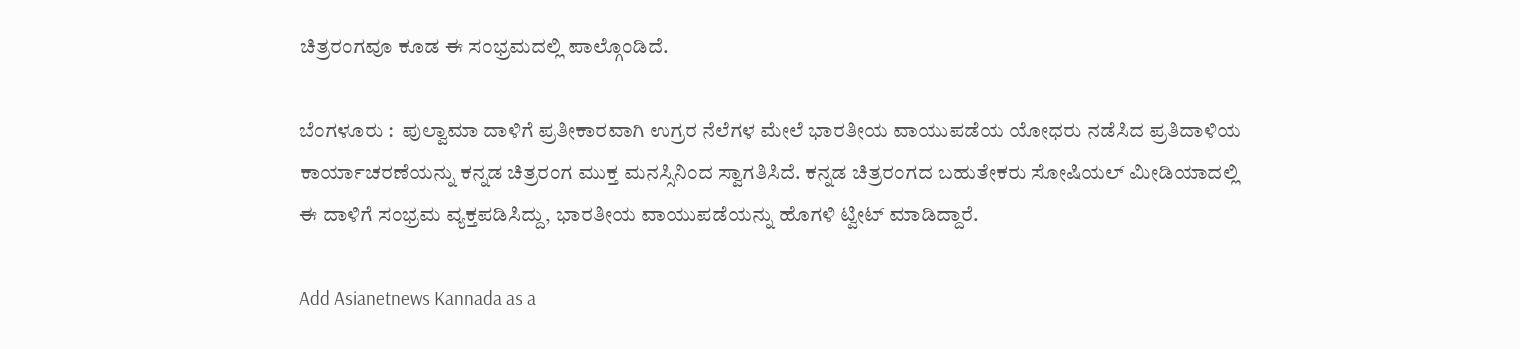ಚಿತ್ರರಂಗವೂ ಕೂಡ ಈ ಸಂಭ್ರಮದಲ್ಲಿ ಪಾಲ್ಗೊಂಡಿದೆ.

ಬೆಂಗಳೂರು :  ಪುಲ್ವಾಮಾ ದಾಳಿಗೆ ಪ್ರತೀಕಾರವಾಗಿ ಉಗ್ರರ ನೆಲೆಗಳ ಮೇಲೆ ಭಾರತೀಯ ವಾಯುಪಡೆಯ ಯೋಧರು ನಡೆಸಿದ ಪ್ರತಿದಾಳಿಯ ಕಾರ್ಯಾಚರಣೆಯನ್ನು ಕನ್ನಡ ಚಿತ್ರರಂಗ ಮುಕ್ತ ಮನಸ್ಸಿನಿಂದ ಸ್ವಾಗತಿಸಿದೆ. ಕನ್ನಡ ಚಿತ್ರರಂಗದ ಬಹುತೇಕರು ಸೋಷಿಯಲ್‌ ಮೀಡಿಯಾದಲ್ಲಿ ಈ ದಾಳಿಗೆ ಸಂಭ್ರಮ ವ್ಯಕ್ತಪಡಿಸಿದ್ದು, ಭಾರತೀಯ ವಾಯುಪಡೆಯನ್ನು ಹೊಗಳಿ ಟ್ವೀಟ್‌ ಮಾಡಿದ್ದಾರೆ.

Add Asianetnews Kannada as a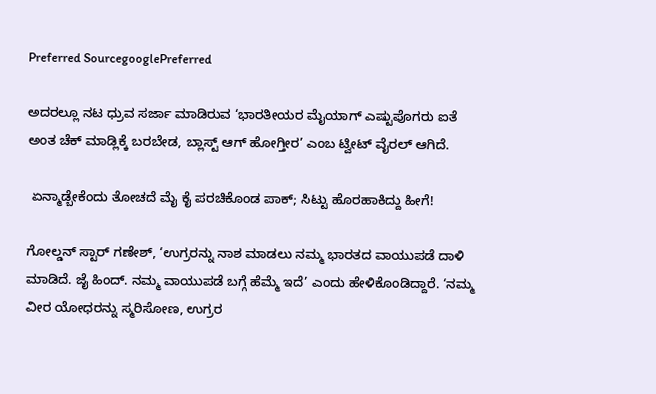Preferred SourcegooglePreferred

ಅದರಲ್ಲೂ ನಟ ಧ್ರುವ ಸರ್ಜಾ ಮಾಡಿರುವ ‘ಭಾರತೀಯರ ಮೈಯಾಗ್‌ ಎಷ್ಟುಪೊಗರು ಐತೆ ಅಂತ ಚೆಕ್‌ ಮಾಡ್ಲಿಕ್ಕೆ ಬರಬೇಡ, ಬ್ಲಾಸ್ಟ್‌ ಆಗ್‌ ಹೋಗ್ತೀರ’ ಎಂಬ ಟ್ವೀಟ್‌ ವೈರಲ್‌ ಆಗಿದೆ.

 ಏನ್ಮಾಡ್ಬೇಕೆಂದು ತೋಚದೆ ಮೈ ಕೈ ಪರಚಿಕೊಂಡ ಪಾಕ್; ಸಿಟ್ಟು ಹೊರಹಾಕಿದ್ದು ಹೀಗೆ!

ಗೋಲ್ಡನ್‌ ಸ್ಟಾರ್‌ ಗಣೇಶ್‌, ‘ಉಗ್ರರನ್ನು ನಾಶ ಮಾಡಲು ನಮ್ಮ ಭಾರತದ ವಾಯುಪಡೆ ದಾಳಿ ಮಾಡಿದೆ. ಜೈ ಹಿಂದ್‌. ನಮ್ಮ ವಾಯುಪಡೆ ಬಗ್ಗೆ ಹೆಮ್ಮೆ ಇದೆ’ ಎಂದು ಹೇಳಿಕೊಂಡಿದ್ದಾರೆ. ‘ನಮ್ಮ ವೀರ ಯೋಧರನ್ನು ಸ್ಮರಿಸೋಣ, ಉಗ್ರರ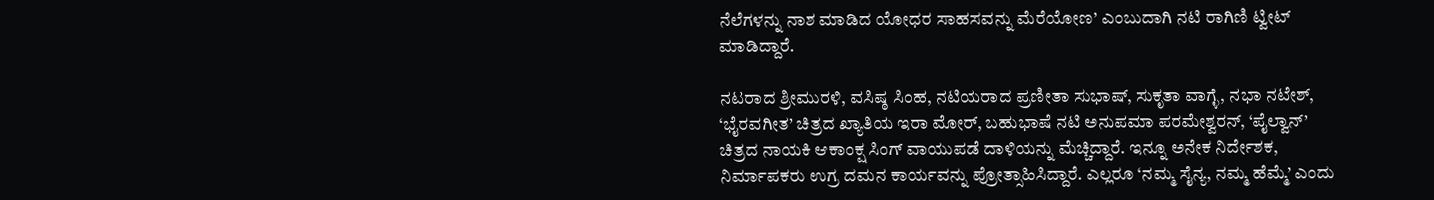ನೆಲೆಗಳನ್ನು ನಾಶ ಮಾಡಿದ ಯೋಧರ ಸಾಹಸವನ್ನು ಮೆರೆಯೋಣ’ ಎಂಬುದಾಗಿ ನಟಿ ರಾಗಿಣಿ ಟ್ವೀಟ್‌ ಮಾಡಿದ್ದಾರೆ.

ನಟರಾದ ಶ್ರೀಮುರಳಿ, ವಸಿಷ್ಠ ಸಿಂಹ, ನಟಿಯರಾದ ಪ್ರಣೀತಾ ಸುಭಾಷ್‌, ಸುಕೃತಾ ವಾಗ್ಳೆ, ನಭಾ ನಟೇಶ್‌, ‘ಭೈರವಗೀತ’ ಚಿತ್ರದ ಖ್ಯಾತಿಯ ಇರಾ ಮೋರ್‌, ಬಹುಭಾಷೆ ನಟಿ ಅನುಪಮಾ ಪರಮೇಶ್ವರನ್‌, ‘ಪೈಲ್ವಾನ್‌’ ಚಿತ್ರದ ನಾಯಕಿ ಆಕಾಂಕ್ಷ ಸಿಂಗ್‌ ವಾಯುಪಡೆ ದಾಳಿಯನ್ನು ಮೆಚ್ಚಿದ್ದಾರೆ. ಇನ್ನೂ ಅನೇಕ ನಿರ್ದೇಶಕ, ನಿರ್ಮಾಪಕರು ಉಗ್ರ ದಮನ ಕಾರ್ಯವನ್ನು ಪ್ರೋತ್ಸಾಹಿಸಿದ್ದಾರೆ. ಎಲ್ಲರೂ ‘ನಮ್ಮ ಸೈನ್ಯ, ನಮ್ಮ ಹೆಮ್ಮೆ’ ಎಂದು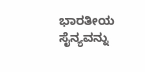ಭಾರತೀಯ ಸೈನ್ಯವನ್ನು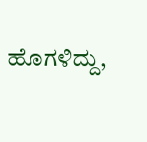ಹೊಗಳಿದ್ದು,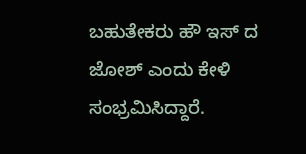ಬಹುತೇಕರು ಹೌ ಇಸ್‌ ದ ಜೋಶ್‌ ಎಂದು ಕೇಳಿ ಸಂಭ್ರಮಿಸಿದ್ದಾರೆ.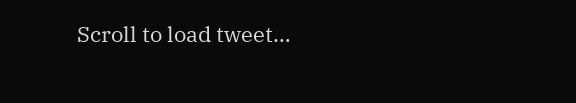Scroll to load tweet…